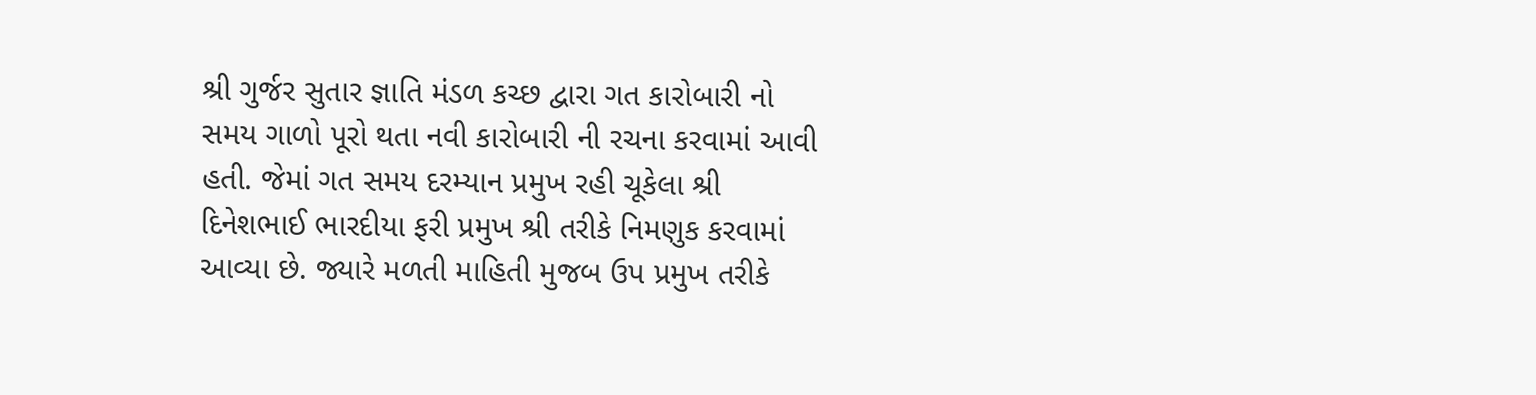શ્રી ગુર્જર સુતાર જ્ઞાતિ મંડળ કચ્છ દ્વારા ગત કારોબારી નો સમય ગાળો પૂરો થતા નવી કારોબારી ની રચના કરવામાં આવી હતી. જેમાં ગત સમય દરમ્યાન પ્રમુખ રહી ચૂકેલા શ્રી દિનેશભાઈ ભારદીયા ફરી પ્રમુખ શ્રી તરીકે નિમણુક કરવામાં આવ્યા છે. જ્યારે મળતી માહિતી મુજબ ઉપ પ્રમુખ તરીકે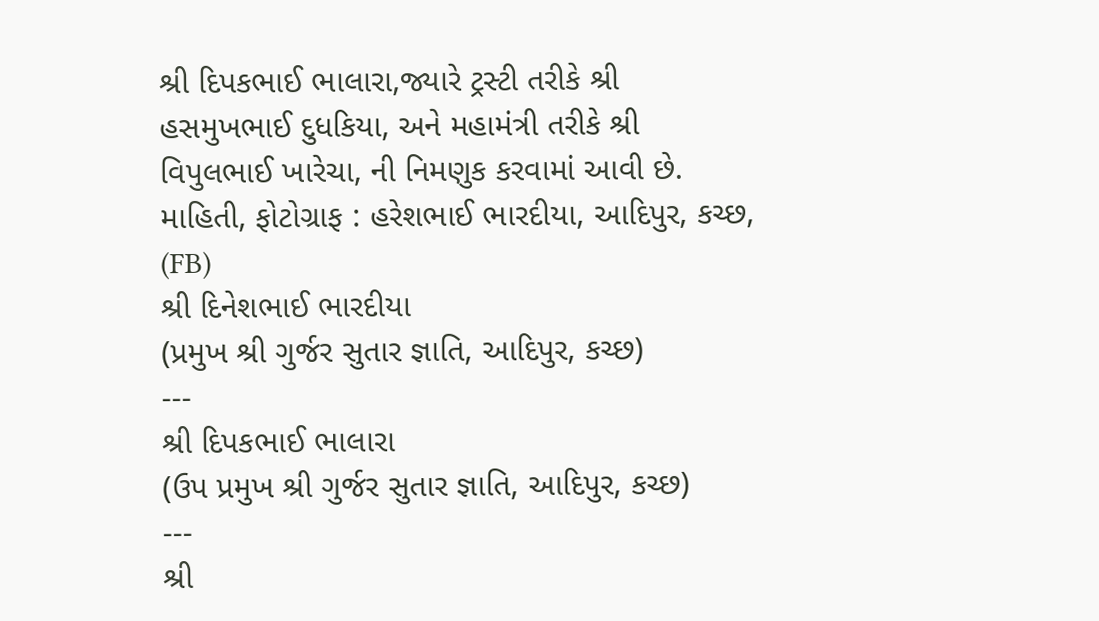શ્રી દિપકભાઈ ભાલારા,જ્યારે ટ્રસ્ટી તરીકે શ્રી હસમુખભાઈ દુધકિયા, અને મહામંત્રી તરીકે શ્રી વિપુલભાઈ ખારેચા, ની નિમણુક કરવામાં આવી છે. માહિતી, ફોટોગ્રાફ : હરેશભાઈ ભારદીયા, આદિપુર, કચ્છ, (FB)
શ્રી દિનેશભાઈ ભારદીયા
(પ્રમુખ શ્રી ગુર્જર સુતાર જ્ઞાતિ, આદિપુર, કચ્છ)
---
શ્રી દિપકભાઈ ભાલારા
(ઉપ પ્રમુખ શ્રી ગુર્જર સુતાર જ્ઞાતિ, આદિપુર, કચ્છ)
---
શ્રી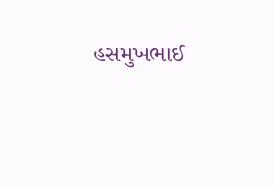હસમુખભાઈ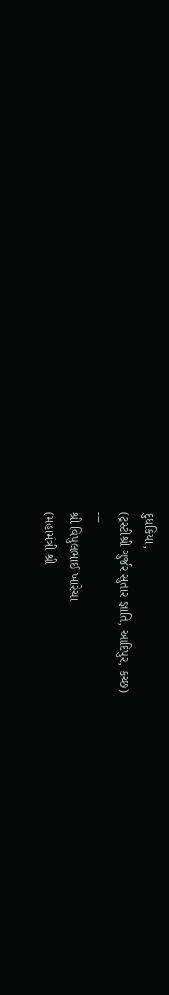દુધકિયા,
(ટ્રસ્ટીશ્રી ગુર્જર સુતાર જ્ઞાતિ, આદિપુર, કચ્છ)
---
શ્રી વિપુલભાઈ ખારેચા
(મહામંત્રી શ્રી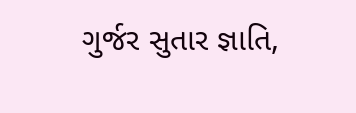ગુર્જર સુતાર જ્ઞાતિ,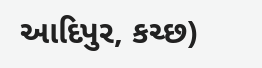આદિપુર, કચ્છ)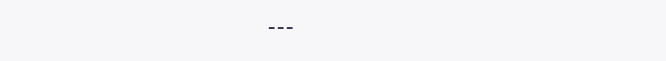---